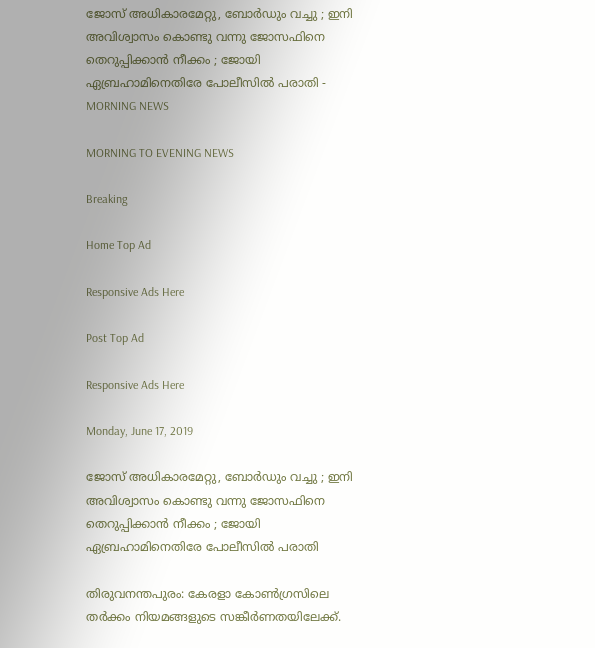ജോസ് അധികാരമേറ്റു, ബോര്‍ഡും വച്ചു ; ഇനി അവിശ്വാസം കൊണ്ടു വന്നു ജോസഫിനെ തെറുപ്പിക്കാന്‍ നീക്കം ; ജോയി ഏബ്രഹാമിനെതിരേ പോലീസില്‍ പരാതി - MORNING NEWS

MORNING TO EVENING NEWS

Breaking

Home Top Ad

Responsive Ads Here

Post Top Ad

Responsive Ads Here

Monday, June 17, 2019

ജോസ് അധികാരമേറ്റു, ബോര്‍ഡും വച്ചു ; ഇനി അവിശ്വാസം കൊണ്ടു വന്നു ജോസഫിനെ തെറുപ്പിക്കാന്‍ നീക്കം ; ജോയി ഏബ്രഹാമിനെതിരേ പോലീസില്‍ പരാതി

തിരുവനന്തപുരം: കേരളാ കോണ്‍ഗ്രസിലെ തര്‍ക്കം നിയമങ്ങളുടെ സങ്കീര്‍ണതയിലേക്ക്.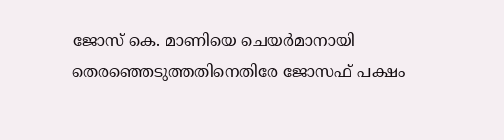ജോസ് കെ. മാണിയെ ചെയര്‍മാനായി തെരഞ്ഞെടുത്തതിനെതിരേ ജോസഫ് പക്ഷം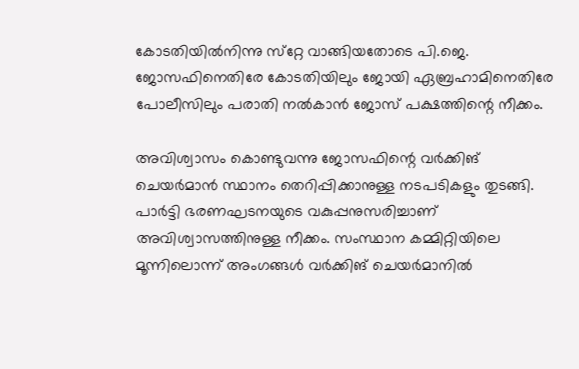കോടതിയില്‍നിന്നു സ്‌റ്റേ വാങ്ങിയതോടെ പി.ജെ. ജോസഫിനെതിരേ കോടതിയിലും ജോയി ഏബ്രഹാമിനെതിരേ പോലീസിലും പരാതി നല്‍കാന്‍ ജോസ് പക്ഷത്തിന്റെ നീക്കം.

അവിശ്വാസം കൊണ്ടുവന്നു ജോസഫിന്റെ വര്‍ക്കിങ് ചെയര്‍മാന്‍ സ്ഥാനം തെറിപ്പിക്കാനുള്ള നടപടികളും തുടങ്ങി. പാര്‍ട്ടി ഭരണഘടനയുടെ വകുപ്പനുസരിച്ചാണ് അവിശ്വാസത്തിനുള്ള നീക്കം. സംസ്ഥാന കമ്മിറ്റിയിലെ മൂന്നിലൊന്ന് അംഗങ്ങള്‍ വര്‍ക്കിങ് ചെയര്‍മാനില്‍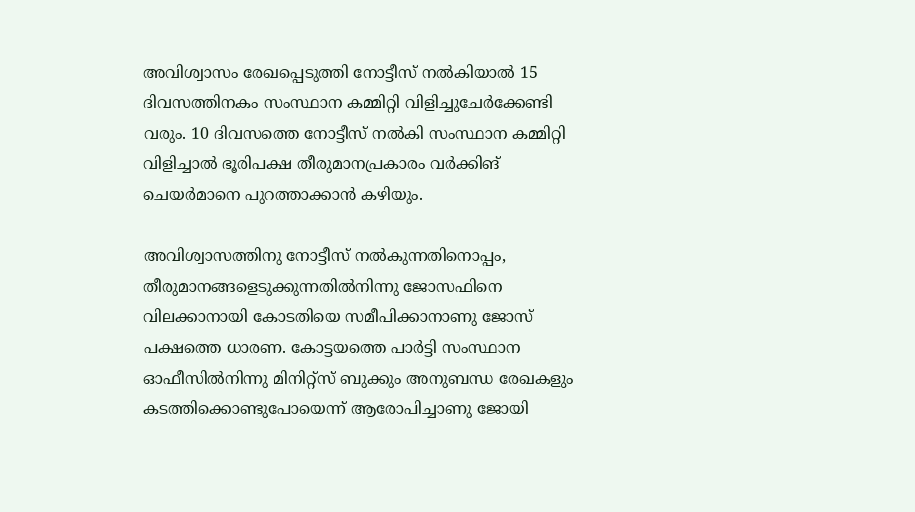അവിശ്വാസം രേഖപ്പെടുത്തി നോട്ടീസ് നല്‍കിയാല്‍ 15 ദിവസത്തിനകം സംസ്ഥാന കമ്മിറ്റി വിളിച്ചുചേര്‍ക്കേണ്ടി വരും. 10 ദിവസത്തെ നോട്ടീസ് നല്‍കി സംസ്ഥാന കമ്മിറ്റി വിളിച്ചാല്‍ ഭൂരിപക്ഷ തീരുമാനപ്രകാരം വര്‍ക്കിങ് ചെയര്‍മാനെ പുറത്താക്കാന്‍ കഴിയും.

അവിശ്വാസത്തിനു നോട്ടീസ് നല്‍കുന്നതിനൊപ്പം, തീരുമാനങ്ങളെടുക്കുന്നതില്‍നിന്നു ജോസഫിനെ വിലക്കാനായി കോടതിയെ സമീപിക്കാനാണു ജോസ് പക്ഷത്തെ ധാരണ. കോട്ടയത്തെ പാര്‍ട്ടി സംസ്ഥാന ഓഫീസില്‍നിന്നു മിനിറ്റ്‌സ് ബുക്കും അനുബന്ധ രേഖകളും കടത്തിക്കൊണ്ടുപോയെന്ന് ആരോപിച്ചാണു ജോയി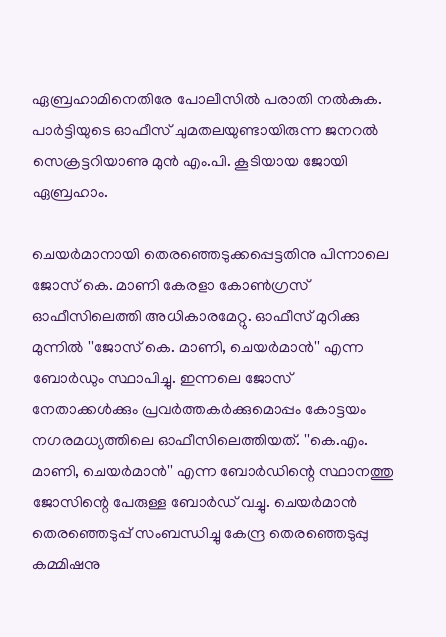ഏബ്രഹാമിനെതിരേ പോലീസില്‍ പരാതി നല്‍കുക. പാര്‍ട്ടിയുടെ ഓഫീസ് ചുമതലയുണ്ടായിരുന്ന ജനറല്‍ സെക്രട്ടറിയാണു മുന്‍ എം.പി. കൂടിയായ ജോയി ഏബ്രഹാം.

ചെയര്‍മാനായി തെരഞ്ഞെടുക്കപ്പെട്ടതിനു പിന്നാലെ ജോസ് കെ. മാണി കേരളാ കോണ്‍ഗ്രസ് ഓഫീസിലെത്തി അധികാരമേറ്റു. ഓഫീസ് മുറിക്കു മുന്നില്‍ ''ജോസ് കെ. മാണി, ചെയര്‍മാന്‍'' എന്ന ബോര്‍ഡും സ്ഥാപിച്ചു. ഇന്നലെ ജോസ് നേതാക്കള്‍ക്കും പ്രവര്‍ത്തകര്‍ക്കുമൊപ്പം കോട്ടയം നഗരമധ്യത്തിലെ ഓഫീസിലെത്തിയത്. ''കെ.എം. മാണി, ചെയര്‍മാന്‍'' എന്ന ബോര്‍ഡിന്റെ സ്ഥാനത്തു ജോസിന്റെ പേരുള്ള ബോര്‍ഡ് വച്ചു. ചെയര്‍മാന്‍ തെരഞ്ഞെടുപ്പ് സംബന്ധിച്ചു കേന്ദ്ര തെരഞ്ഞെടുപ്പു കമ്മിഷനു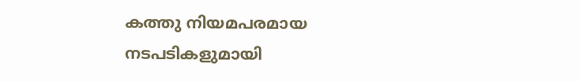കത്തു നിയമപരമായ നടപടികളുമായി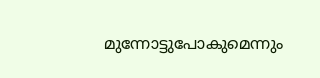മുന്നോട്ടുപോകുമെന്നും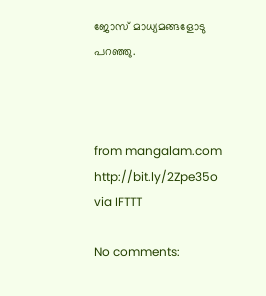ജോസ് മാധ്യമങ്ങളോടു പറഞ്ഞു.



from mangalam.com http://bit.ly/2Zpe35o
via IFTTT

No comments: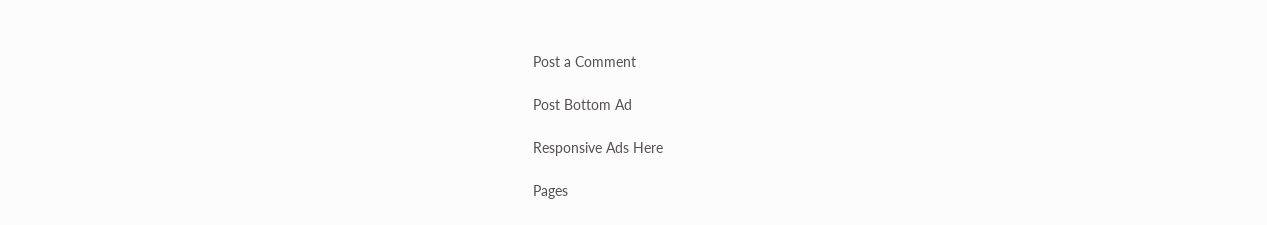Post a Comment

Post Bottom Ad

Responsive Ads Here

Pages